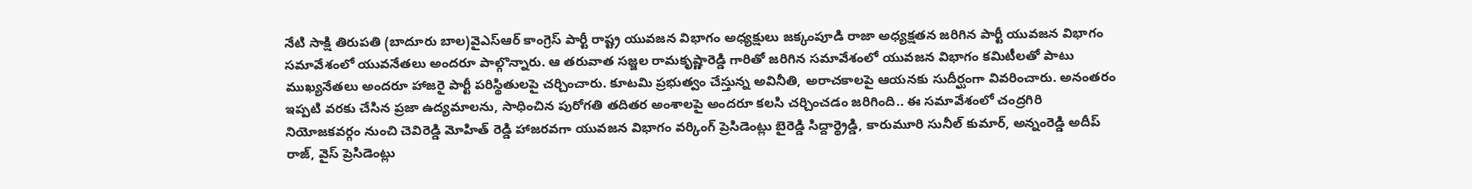నేటి సాక్షి తిరుపతి (బాదూరు బాల)వైఎస్ఆర్ కాంగ్రెస్ పార్టీ రాష్ట్ర యువజన విభాగం అధ్యక్షులు జక్కంపూడి రాజా అధ్యక్షతన జరిగిన పార్టీ యువజన విభాగం సమావేశంలో యువనేతలు అందరూ పాల్గొన్నారు. ఆ తరువాత సజ్జల రామకృష్ణారెడ్డి గారితో జరిగిన సమావేశంలో యువజన విభాగం కమిటీలతో పాటు ముఖ్యనేతలు అందరూ హాజరై పార్టీ పరిస్థితులపై చర్చించారు. కూటమి ప్రభుత్వం చేస్తున్న అవినీతి, అరాచకాలపై ఆయనకు సుదీర్ఘంగా వివరించారు. అనంతరం ఇప్పటి వరకు చేసిన ప్రజా ఉద్యమాలను, సాధించిన పురోగతి తదితర అంశాలపై అందరూ కలసి చర్చించడం జరిగింది.. ఈ సమావేశంలో చంద్రగిరి నియోజకవర్గం నుంచి చెవిరెడ్డి మోహిత్ రెడ్డి హాజరవగా యువజన విభాగం వర్కింగ్ ప్రెసిడెంట్లు బైరెడ్డి సిద్దార్థ్రెడ్డి, కారుమూరి సునీల్ కుమార్, అన్నంరెడ్డి అదీప్ రాజ్, వైస్ ప్రెసిడెంట్లు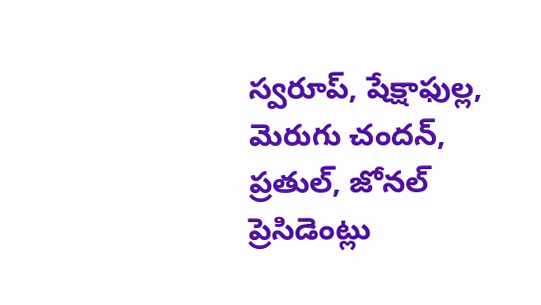స్వరూప్, షేక్షాఫుల్ల, మెరుగు చందన్, ప్రతుల్, జోనల్ ప్రెసిడెంట్లు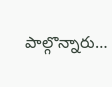పాల్గొన్నారు…